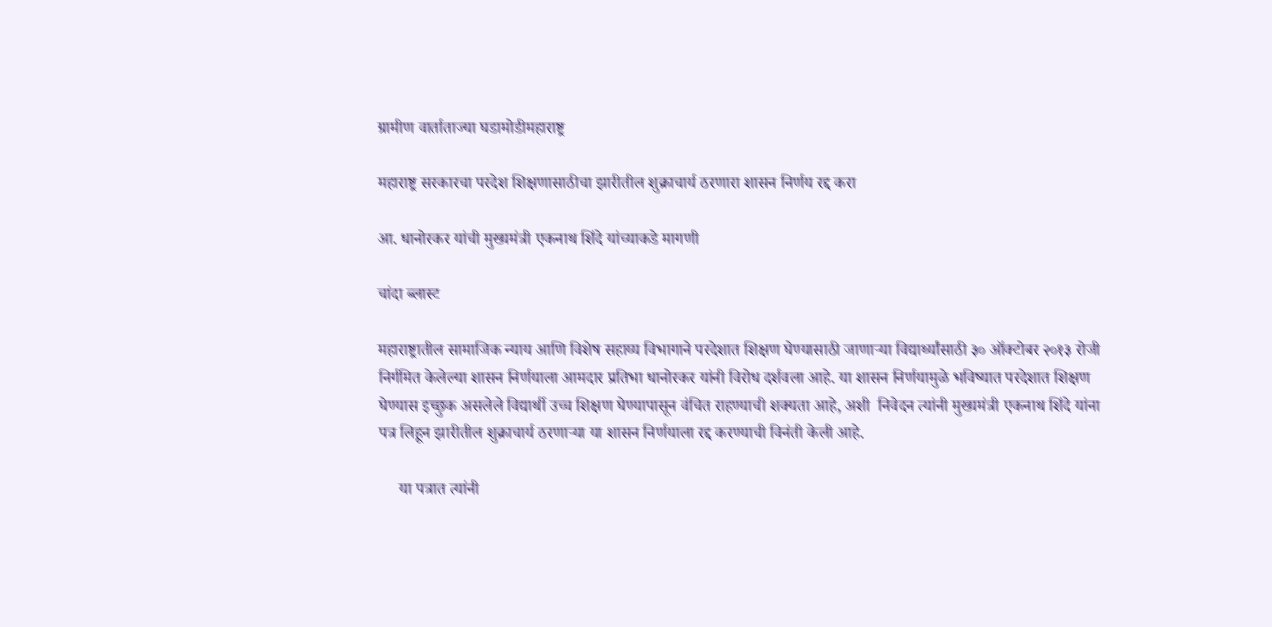ग्रामीण वार्ताताज्या घडामोडीमहाराष्ट्र

महाराष्ट्र सरकारचा परदेश शिक्षणासाठीचा झारीतील शुक्राचार्य ठरणारा शासन निर्णय रद्द करा

आ. धानोरकर यांची मुख्यमंत्री एकनाथ शिंदे यांच्याकडे मागणी

चांदा ब्लास्ट

महाराष्ट्रातील सामाजिक न्याय आणि विशेष सहाय्य विभागाने परदेशात शिक्षण घेण्यासाठी जाणाऱ्या विद्यार्थ्यांसाठी ३० ऑक्टोबर २०१३ रोजी निर्गमित केलेल्या शासन निर्णयाला आमदार प्रतिभा धानोरकर यांनी विरोध दर्शवला आहे. या शासन निर्णयामुळे भविष्यात परदेशात शिक्षण घेण्यास इच्छुक असलेले विद्यार्थी उच्च शिक्षण घेण्यापासून वंचित राहण्याची शक्यता आहे, अशी  निवेदन त्यांनी मुख्यमंत्री एकनाथ शिंदे यांना पत्र लिहून झारीतील शुक्राचार्य ठरणाऱ्या या शासन निर्णयाला रद्द करण्याची विनंती केली आहे.

     या पत्रात त्यांनी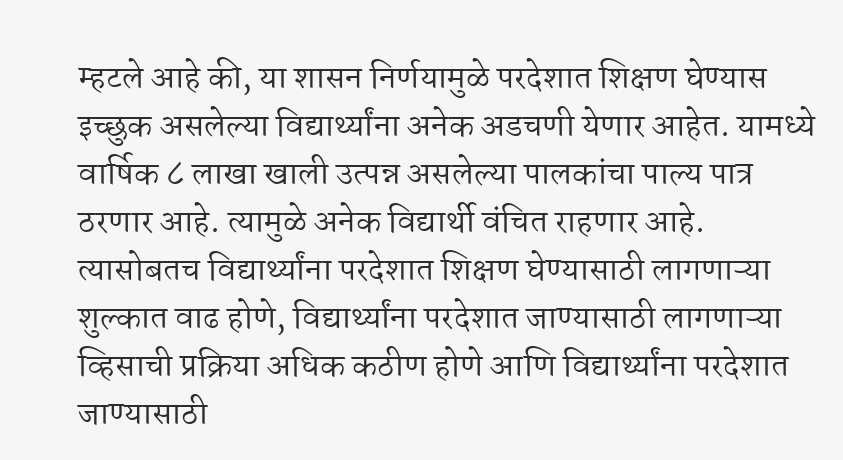म्हटले आहे की, या शासन निर्णयामुळे परदेशात शिक्षण घेण्यास इच्छुक असलेल्या विद्यार्थ्यांना अनेक अडचणी येणार आहेत. यामध्ये वार्षिक ८ लाखा खाली उत्पन्न असलेल्या पालकांचा पाल्य पात्र ठरणार आहे. त्यामुळे अनेक विद्यार्थी वंचित राहणार आहे. त्यासोबतच विद्यार्थ्यांना परदेशात शिक्षण घेण्यासाठी लागणाऱ्या शुल्कात वाढ होणे, विद्यार्थ्यांना परदेशात जाण्यासाठी लागणाऱ्या व्हिसाची प्रक्रिया अधिक कठीण होणे आणि विद्यार्थ्यांना परदेशात जाण्यासाठी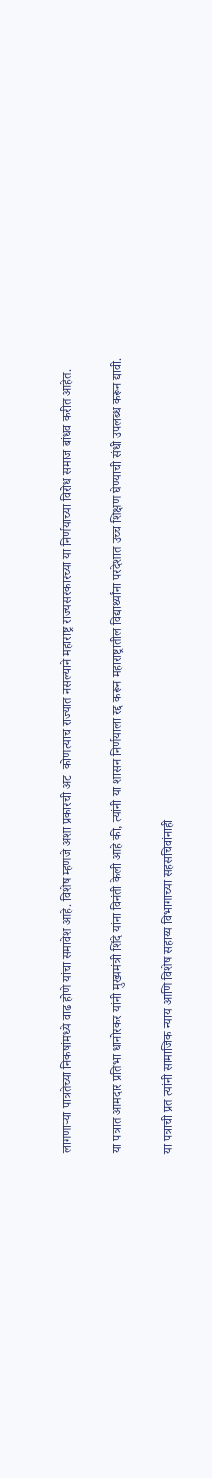लागणाऱ्या पात्रतेच्या निकषांमध्ये वाढ होणे यांचा समावेश आहे. विशेष म्हणजे अशा प्रकारची अट  कोणत्याच राज्यात नसल्याने महाराष्ट्र राज्यसरकारच्या या निर्णयाच्या विरोध समाज बांधव करीत आहेत.

या पत्रात आमदार प्रतिभा धानोरकर यांनी मुख्यमंत्री शिंदे यांना विनंती केली आहे की, त्यांनी या शासन निर्णयाला रद्द करून महाराष्ट्रातील विद्यार्थ्यांना परदेशात उच्च शिक्षण घेण्याची संधी उपलब्ध करून द्यावी.

या पत्राची प्रत त्यांनी सामाजिक न्याय आणि विशेष सहाय्य विभागाच्या सहसचिवांनाही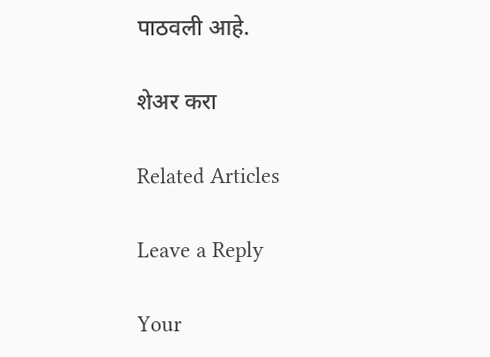पाठवली आहे.

शेअर करा

Related Articles

Leave a Reply

Your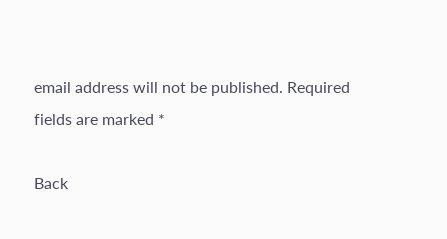email address will not be published. Required fields are marked *

Back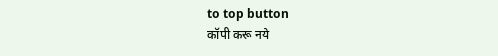to top button
कॉपी करू नये